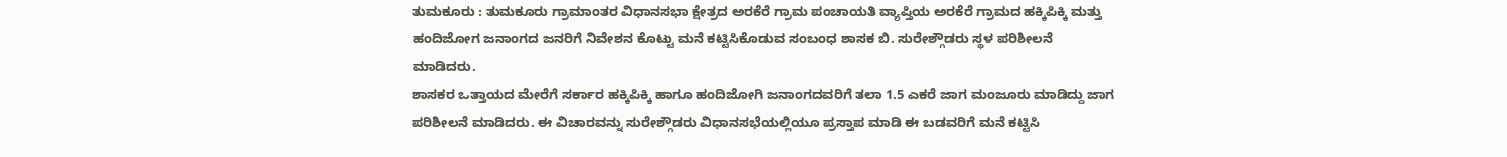ತುಮಕೂರು : ತುಮಕೂರು ಗ್ರಾಮಾಂತರ ವಿಧಾನಸಭಾ ಕ್ಷೇತ್ರದ ಅರಕೆರೆ ಗ್ರಾಮ ಪಂಚಾಯತಿ ವ್ಯಾಪ್ತಿಯ ಅರಕೆರೆ ಗ್ರಾಮದ ಹಕ್ಕಿಪಿಕ್ಕಿ ಮತ್ತು ಹಂದಿಜೋಗ ಜನಾಂಗದ ಜನರಿಗೆ ನಿವೇಶನ ಕೊಟ್ಟು ಮನೆ ಕಟ್ಟಿಸಿಕೊಡುವ ಸಂಬಂಧ ಶಾಸಕ ಬಿ. ಸುರೇಶ್ಗೌಡರು ಸ್ಥಳ ಪರಿಶೀಲನೆ ಮಾಡಿದರು.
ಶಾಸಕರ ಒತ್ತಾಯದ ಮೇರೆಗೆ ಸರ್ಕಾರ ಹಕ್ಕಿಪಿಕ್ಕಿ ಹಾಗೂ ಹಂದಿಜೋಗಿ ಜನಾಂಗದವರಿಗೆ ತಲಾ 1.5 ಎಕರೆ ಜಾಗ ಮಂಜೂರು ಮಾಡಿದ್ದು ಜಾಗ ಪರಿಶೀಲನೆ ಮಾಡಿದರು. ಈ ವಿಚಾರವನ್ನು ಸುರೇಶ್ಗೌಡರು ವಿಧಾನಸಭೆಯಲ್ಲಿಯೂ ಪ್ರಸ್ತಾಪ ಮಾಡಿ ಈ ಬಡವರಿಗೆ ಮನೆ ಕಟ್ಟಿಸಿ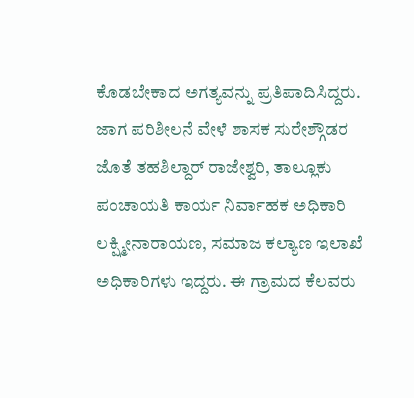ಕೊಡಬೇಕಾದ ಅಗತ್ಯವನ್ನು ಪ್ರತಿಪಾದಿಸಿದ್ದರು.
ಜಾಗ ಪರಿಶೀಲನೆ ವೇಳೆ ಶಾಸಕ ಸುರೇಶ್ಗೌಡರ ಜೊತೆ ತಹಶಿಲ್ದಾರ್ ರಾಜೇಶ್ವರಿ, ತಾಲ್ಲೂಕು ಪಂಚಾಯತಿ ಕಾರ್ಯ ನಿರ್ವಾಹಕ ಅಧಿಕಾರಿ ಲಕ್ಷ್ಮೀನಾರಾಯಣ, ಸಮಾಜ ಕಲ್ಯಾಣ ಇಲಾಖೆ ಅಧಿಕಾರಿಗಳು ಇದ್ದರು. ಈ ಗ್ರಾಮದ ಕೆಲವರು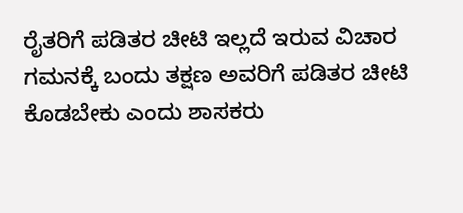ರೈತರಿಗೆ ಪಡಿತರ ಚೀಟಿ ಇಲ್ಲದೆ ಇರುವ ವಿಚಾರ ಗಮನಕ್ಕೆ ಬಂದು ತಕ್ಷಣ ಅವರಿಗೆ ಪಡಿತರ ಚೀಟಿ ಕೊಡಬೇಕು ಎಂದು ಶಾಸಕರು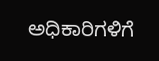ಅಧಿಕಾರಿಗಳಿಗೆ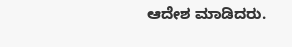ಆದೇಶ ಮಾಡಿದರು.